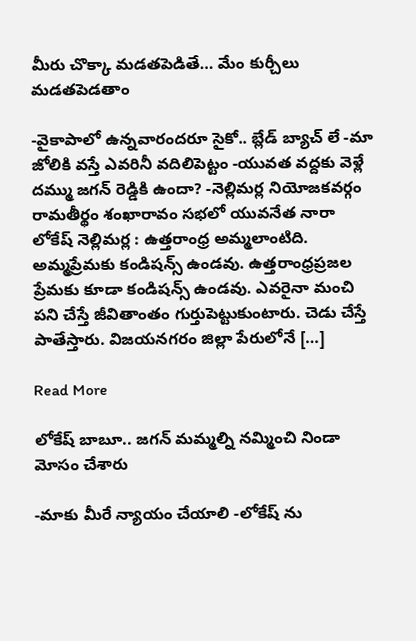మీరు చొక్కా మడతపెడితే… మేం కుర్చీలు మడతపెడతాం

-వైకాపాలో ఉన్నవారందరూ సైకో.. బ్లేడ్ బ్యాచ్ లే -మా జోలికి వస్తే ఎవరినీ వదిలిపెట్టం -యువత వద్దకు వెళ్లే దమ్ము జగన్ రెడ్డికి ఉందా? -నెల్లిమర్ల నియోజకవర్గం రామతీర్థం శంఖారావం సభలో యువనేత నారా లోకేష్ నెల్లిమర్ల : ఉత్తరాంధ్ర అమ్మలాంటిది. అమ్మప్రేమకు కండిషన్స్ ఉండవు. ఉత్తరాంధ్రప్రజల ప్రేమకు కూడా కండిషన్స్ ఉండవు. ఎవరైనా మంచి పని చేస్తే జీవితాంతం గుర్తుపెట్టుకుంటారు. చెడు చేస్తే పాతేస్తారు. విజయనగరం జిల్లా పేరులోనే […]

Read More

లోకేష్ బాబూ.. జగన్ మమ్మల్ని నమ్మించి నిండా మోసం చేశారు

-మాకు మీరే న్యాయం చేయాలి -లోకేష్ ను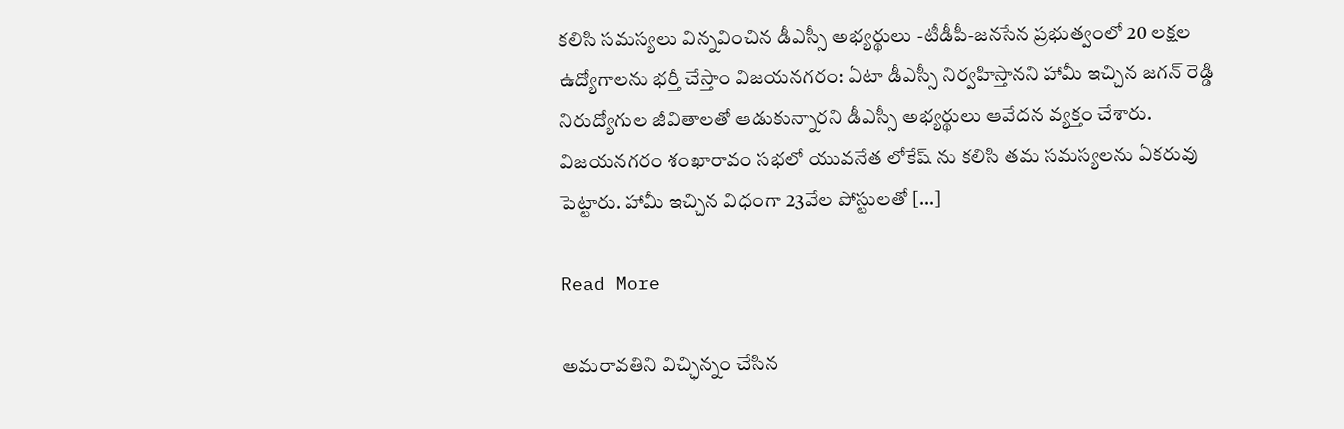కలిసి సమస్యలు విన్నవించిన డీఎస్సీ అభ్యర్థులు -టీడీపీ-జనసేన ప్రభుత్వంలో 20 లక్షల ఉద్యోగాలను భర్తీ చేస్తాం విజయనగరం: ఏటా డీఎస్సీ నిర్వహిస్తానని హామీ ఇచ్చిన జగన్ రెడ్డి నిరుద్యోగుల జీవితాలతో ఆడుకున్నారని డీఎస్సీ అభ్యర్థులు ఆవేదన వ్యక్తం చేశారు. విజయనగరం శంఖారావం సభలో యువనేత లోకేష్ ను కలిసి తమ సమస్యలను ఏకరువు పెట్టారు. హామీ ఇచ్చిన విధంగా 23వేల పోస్టులతో […]

Read More

అమరావతిని విచ్ఛిన్నం చేసిన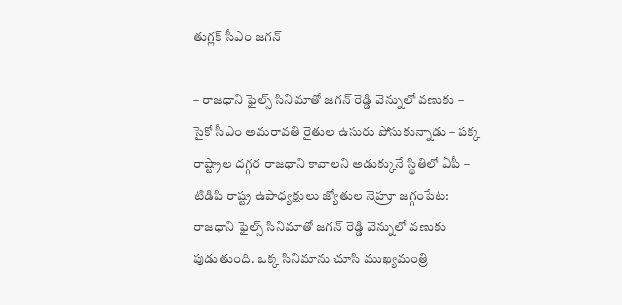తుగ్లక్ సీఎం జగన్

– రాజధాని ఫైల్స్ సినిమాతో జగన్ రెడ్డి వెన్నులో వణుకు – సైకో సీఎం అమరావతి రైతుల ఉసురు పోసుకున్నాడు – పక్క రాష్ట్రాల దగ్గర రాజధాని కావాలని అడుక్కునే స్థితిలో ఏపీ – టిడిపి రాష్ట్ర ఉపాధ్యక్షులు జ్యోతుల నెహ్రూ జగ్గంపేట: రాజధాని ఫైల్స్ సినిమాతో జగన్ రెడ్డి వెన్నులో వణుకు పుడుతుంది. ఒక్క సినిమాను చూసి ముఖ్యమంత్రి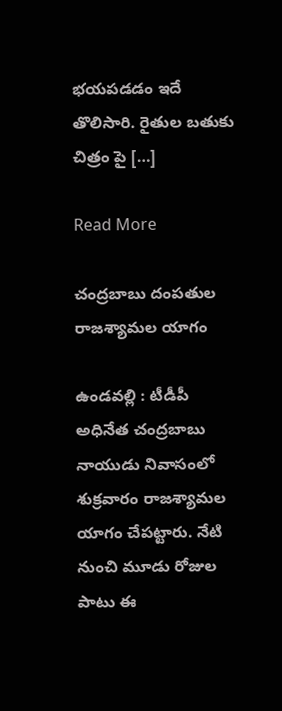భయపడడం ఇదే తొలిసారి. రైతుల బతుకు చిత్రం పై […]

Read More

చంద్రబాబు దంపతుల రాజశ్యామల యాగం

ఉండవల్లి : టీడీపీ అధినేత చంద్రబాబు నాయుడు నివాసంలో శుక్రవారం రాజశ్యామల యాగం చేపట్టారు. నేటి నుంచి మూడు రోజుల పాటు ఈ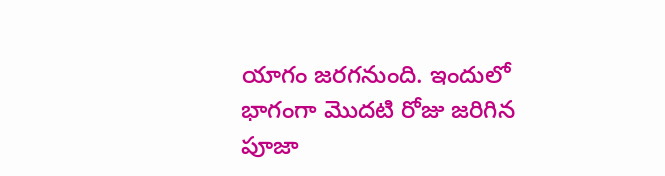యాగం జరగనుంది. ఇందులో భాగంగా మొదటి రోజు జరిగిన పూజా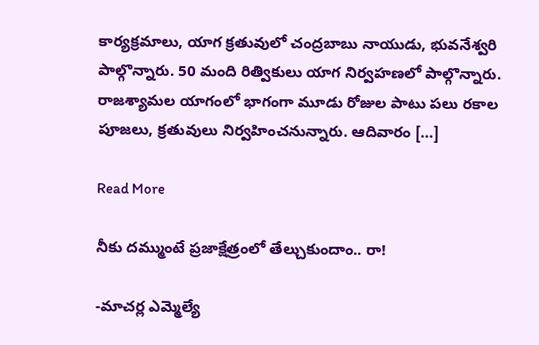కార్యక్రమాలు, యాగ క్రతువులో చంద్రబాబు నాయుడు, భువనేశ్వరి పాల్గొన్నారు. 50 మంది రిత్వికులు యాగ నిర్వహణలో పాల్గొన్నారు. రాజశ్యామల యాగంలో భాగంగా మూడు రోజుల పాటు పలు రకాల పూజలు, క్రతువులు నిర్వహించనున్నారు. ఆదివారం […]

Read More

నీకు దమ్ముంటే ప్రజాక్షేత్రంలో తేల్చుకుందాం.. రా!

-మాచర్ల ఎమ్మెల్యే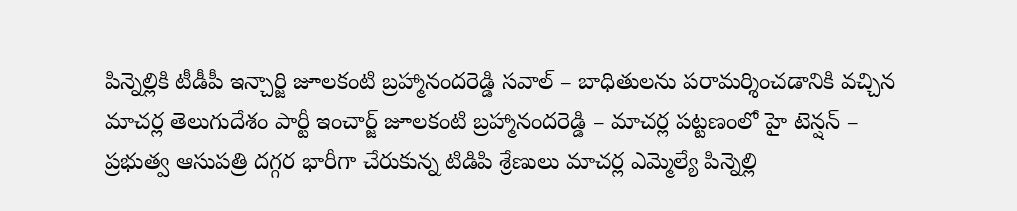పిన్నెల్లికి టీడీపీ ఇన్చార్జి జూలకంటి బ్రహ్మానందరెడ్డి సవాల్ – బాధితులను పరామర్శించడానికి వచ్చిన మాచర్ల తెలుగుదేశం పార్టీ ఇంచార్జ్ జూలకంటి బ్రహ్మానందరెడ్డి – మాచర్ల పట్టణంలో హై టెన్షన్ – ప్రభుత్వ ఆసుపత్రి దగ్గర భారీగా చేరుకున్న టిడిపి శ్రేణులు మాచర్ల ఎమ్మెల్యే పిన్నెల్లి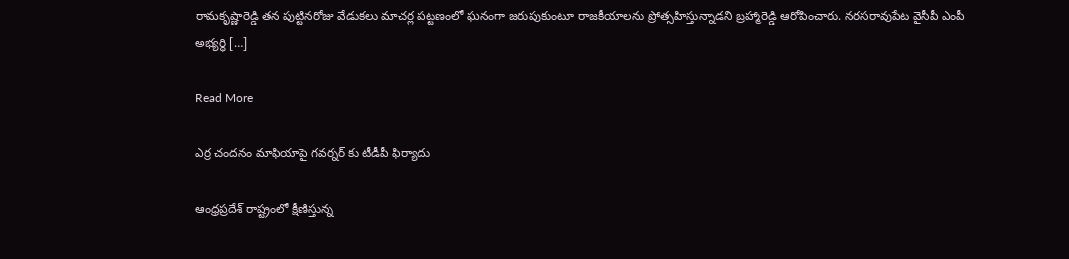రామకృష్ణారెడ్డి తన పుట్టినరోజు వేడుకలు మాచర్ల పట్టణంలో ఘనంగా జరుపుకుంటూ రాజకీయాలను ప్రోత్సహిస్తున్నాడని బ్రహ్మారెడ్డి ఆరోపించారు. నరసరావుపేట వైసీపీ ఎంపీ అభ్యర్థి […]

Read More

ఎర్ర చందనం మాఫియాపై గవర్నర్ కు టీడీపీ ఫిర్యాదు

ఆంధ్రప్రదేశ్ రాష్ట్రంలో క్షీణిస్తున్న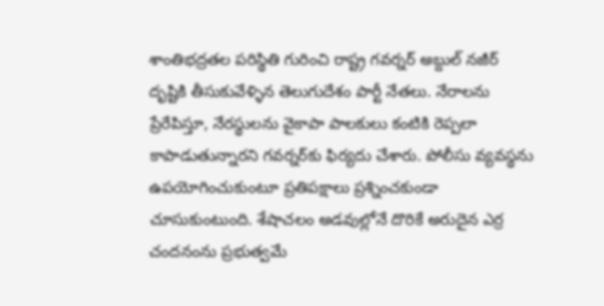శాంతిభద్రతల పరిస్థితి గురించి రాష్ట్ర గవర్నర్ అబ్దుల్ నజీర్ దృష్టికి తీసుకువేళ్ళిన తెలుగుదేశం పార్టీ నేతలు. నేరాలను ప్రేరేపిస్తూ, నేరస్థులను వైకాపా పాలకులు కంటికి రెప్పలా కాపాడుతున్నారని గవర్నర్‌కు ఫిర్యదు చేశారు. పోలీసు వ్యవస్థను ఉపయోగించుకుంటూ ప్రతిపక్షాలు ప్రశ్నించకుండా చూసుకుంటుంది. శేషాచలం అడవుల్లోనే దొరికే అరుదైన ఎర్ర చందనంను ప్రభుత్వమే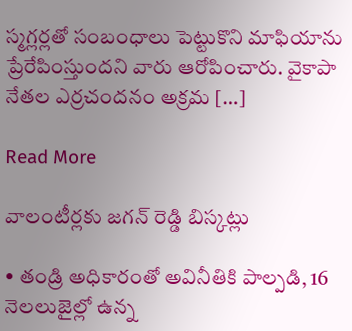స్మగ్లర్లతో సంబంధాలు పెట్టుకొని మాఫియాను ప్రేరేపింస్తుందని వారు ఆరోపించారు. వైకాపా నేతల ఎర్రచందనం అక్రమ […]

Read More

వాలంటీర్లకు జగన్ రెడ్డి బిస్కట్లు

• తండ్రి అధికారంతో అవినీతికి పాల్పడి, 16 నెలలుజైల్లో ఉన్న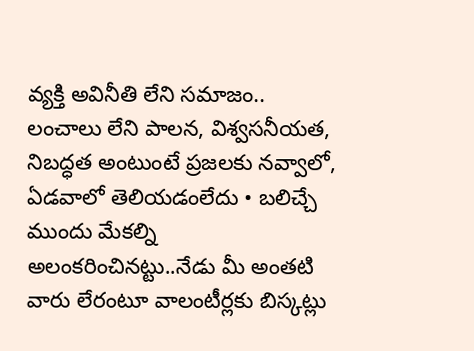వ్యక్తి అవినీతి లేని సమాజం.. లంచాలు లేని పాలన, విశ్వసనీయత, నిబద్ధత అంటుంటే ప్రజలకు నవ్వాలో, ఏడవాలో తెలియడంలేదు • బలిచ్చే ముందు మేకల్ని అలంకరించినట్టు..నేడు మీ అంతటి వారు లేరంటూ వాలంటీర్లకు బిస్కట్లు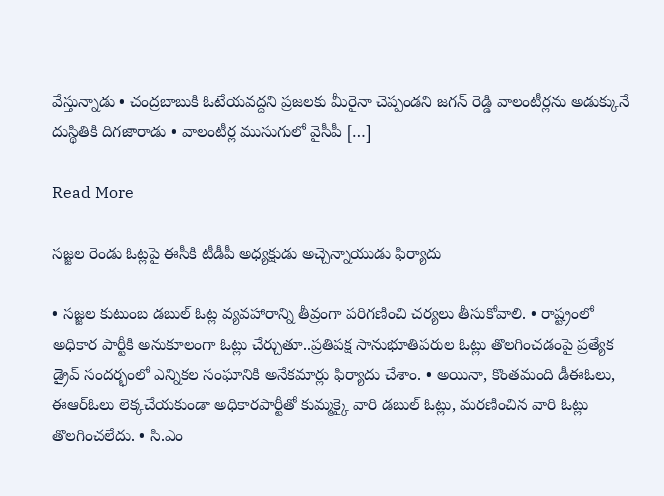వేస్తున్నాడు • చంద్రబాబుకి ఓటేయవద్దని ప్రజలకు మీరైనా చెప్పండని జగన్ రెడ్డి వాలంటీర్లను అడుక్కునే దుస్థితికి దిగజారాడు • వాలంటీర్ల ముసుగులో వైసీపీ […]

Read More

సజ్జల రెండు ఓట్లపై ఈసీకి టీడీపీ అధ్యక్షుడు అచ్చెన్నాయుడు ఫిర్యాదు

• సజ్జల కుటుంబ డబుల్ ఓట్ల వ్యవహారాన్ని తీవ్రంగా పరిగణించి చర్యలు తీసుకోవాలి. • రాష్ట్రంలో అధికార పార్టీకి అనుకూలంగా ఓట్లు చేర్చుతూ..ప్రతిపక్ష సానుభూతిపరుల ఓట్లు తొలగించడంపై ప్రత్యేక డ్రైవ్ సందర్భంలో ఎన్నికల సంఘానికి అనేకమార్లు ఫిర్యాదు చేశాం. • అయినా, కొంతమంది డీఈఓలు, ఈఆర్ఓలు లెక్కచేయకుండా అధికారపార్టీతో కుమ్మక్కై వారి డబుల్ ఓట్లు, మరణించిన వారి ఓట్లు తొలగించలేదు. • సి.ఎం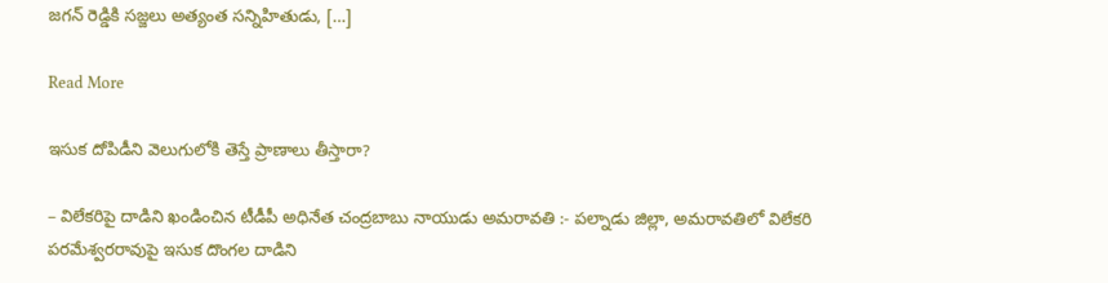జగన్ రెడ్డికి సజ్జలు అత్యంత సన్నిహితుడు, […]

Read More

ఇసుక దోపిడీని వెలుగులోకి తెస్తే ప్రాణాలు తీస్తారా?

– విలేకరిపై దాడిని ఖండించిన టీడీపీ అధినేత చంద్రబాబు నాయుడు అమరావతి :- పల్నాడు జిల్లా, అమరావతిలో విలేకరి పరమేశ్వరరావుపై ఇసుక దొంగల దాడిని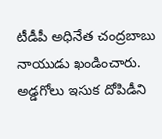టీడీపీ అధినేత చంద్రబాబు నాయుడు ఖండించారు. అడ్డగోలు ఇసుక దోపిడీని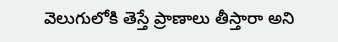వెలుగులోకి తెస్తే ప్రాణాలు తీస్తారా అని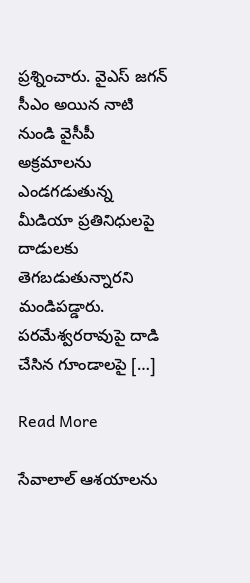ప్రశ్నించారు. వైఎస్ జగన్ సీఎం అయిన నాటి నుండి వైసీపీ అక్రమాలను ఎండగడుతున్న మీడియా ప్రతినిధులపై దాడులకు తెగబడుతున్నారని మండిపడ్డారు. పరమేశ్వరరావుపై దాడి చేసిన గూండాలపై […]

Read More

సేవాలాల్ ఆశయాలను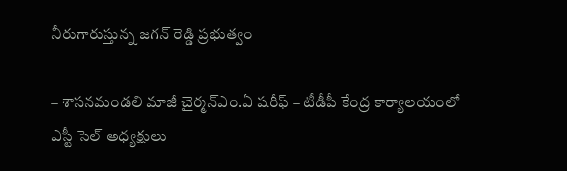నీరుగారుస్తున్న జగన్ రెడ్డి ప్రభుత్వం

– శాసనమండలి మాజీ చైర్మన్ఎం.ఏ షరీఫ్ – టీడీపీ కేంద్ర కార్యాలయంలో ఎస్టీ సెల్ అధ్యక్షులు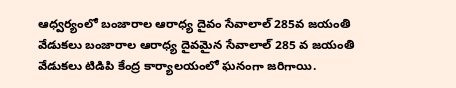ఆధ్వర్యంలో బంజారాల ఆరాధ్య దైవం సేవాలాల్ 285వ జయంతి వేడుకలు బంజారాల ఆరాధ్య దైవమైన సేవాలాల్ 285 వ జయంతి వేడుకలు టిడిపి కేంద్ర కార్యాలయంలో ఘనంగా జరిగాయి.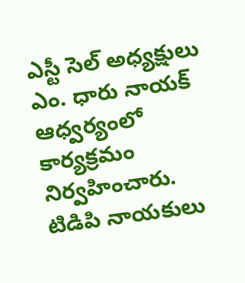ఎస్టీ సెల్ అధ్యక్షులు ఎం. ధారు నాయక్ ఆధ్వర్యంలో కార్యక్రమం నిర్వహించారు. టిడిపి నాయకులు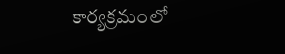కార్యక్రమంలో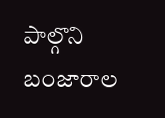పాల్గొని బంజారాల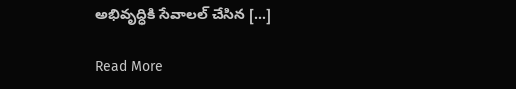అభివృద్ధికి సేవాలల్ చేసిన […]

Read More